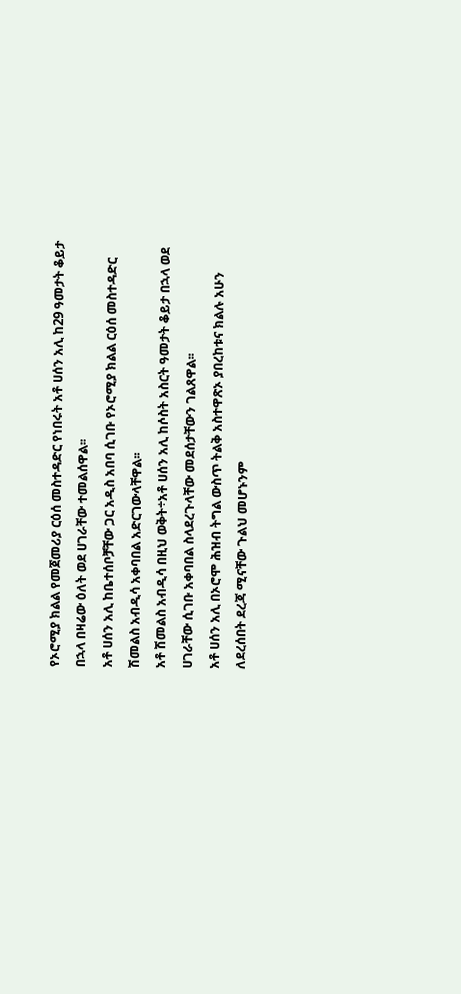የኦሮሚያ ክልል የመጀመሪያ ርዕሰ መስተዳድር የነበሩት አቶ ሀሰን አሊ ከ29 ዓመታት ቆይታ በኋላ በዛሬው ዕለት ወደ ሀገራቸው ተመልሰዋል፡፡
አቶ ሀሰን አሊ ከቤተሰቦቻቸው ጋር አዲስ አበባ ሲገቡ የኦሮሚያ ክልል ርዕሰ መስተዳድር ሽመልስ አብዲሳ አቀባበል አድርገውላቸዋል፡፡
አቶ ሽመልስ አብዲሳ በዚህ ወቅት÷አቶ ሀሰን አሊ ከሶስት አስርት ዓመታት ቆይታ በኋላ ወደ ሀገራቸው ሲገቡ አቀባበል ስላደረጉላቸው መደሰታቸውን ገልጸዋል፡፡
አቶ ሀሰን አሊ በኦሮሞ ሕዝብ ትግል ውስጥ ትልቅ አስተዋጽኦ ያበረከቱና ክልሉ አሁን ለደረሰበት ደረጃ ሚናቸው ጉልህ መሆኑንም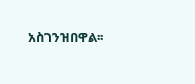አስገንዝበዋል፡፡